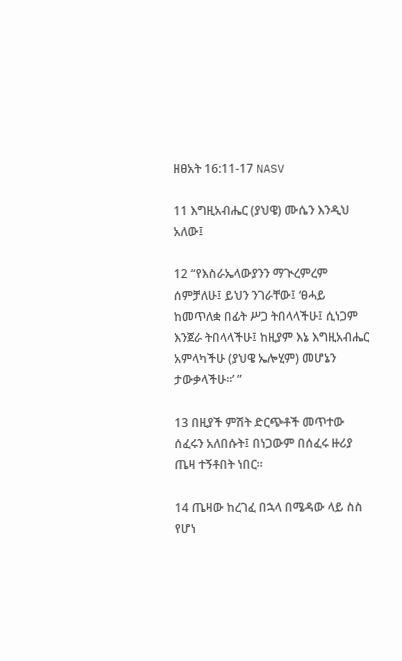ዘፀአት 16:11-17 NASV

11 እግዚአብሔር (ያህዌ) ሙሴን እንዲህ አለው፤

12 “የእስራኤላውያንን ማጒረምረም ሰምቻለሁ፤ ይህን ንገራቸው፤ ‘ፀሓይ ከመጥለቋ በፊት ሥጋ ትበላላችሁ፤ ሲነጋም እንጀራ ትበላላችሁ፤ ከዚያም እኔ እግዚአብሔር አምላካችሁ (ያህዌ ኤሎሂም) መሆኔን ታውቃላችሁ።’ ”

13 በዚያች ምሽት ድርጭቶች መጥተው ሰፈሩን አለበሱት፤ በነጋውም በሰፈሩ ዙሪያ ጤዛ ተኝቶበት ነበር።

14 ጤዛው ከረገፈ በኋላ በሜዳው ላይ ስስ የሆነ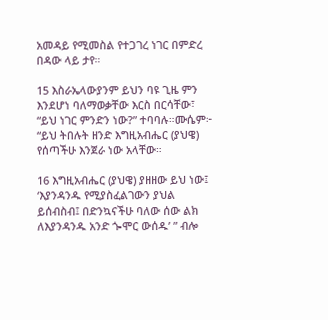አመዳይ የሚመስል የተጋገረ ነገር በምድረ በዳው ላይ ታየ።

15 እስራኤላውያንም ይህን ባዩ ጊዜ ምን እንደሆነ ባለማወቃቸው እርስ በርሳቸው፣ “ይህ ነገር ምንድን ነው?” ተባባሉ።ሙሴም፦ “ይህ ትበሉት ዘንድ እግዚአብሔር (ያህዌ) የሰጣችሁ እንጀራ ነው አላቸው።

16 እግዚአብሔር (ያህዌ) ያዘዘው ይህ ነው፤ ‘እያንዳንዱ የሚያስፈልገውን ያህል ይሰብስብ፤ በድንኳናችሁ ባለው ሰው ልክ ለእያንዳንዱ አንድ ጐሞር ውሰዱ’ ” ብሎ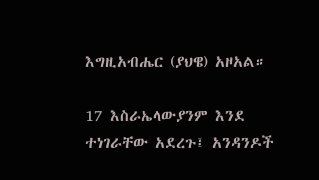እግዚአብሔር (ያህዌ) አዞአል።

17 እስራኤላውያንም እንደ ተነገራቸው አደረጉ፤ አንዳንዶች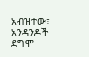አብዝተው፣ አንዳንዶች ደግሞ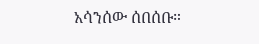አሳንሰው ሰበሰቡ።